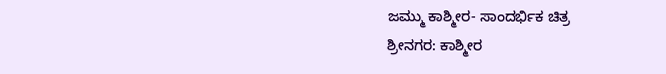ಜಮ್ಮು ಕಾಶ್ಮೀರ- ಸಾಂದರ್ಭಿಕ ಚಿತ್ರ
ಶ್ರೀನಗರ: ಕಾಶ್ಮೀರ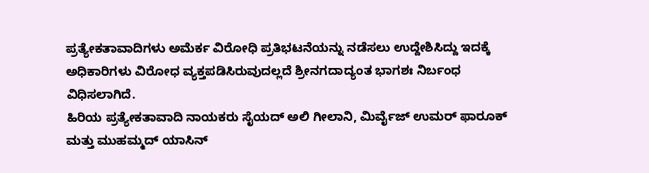ಪ್ರತ್ಯೇಕತಾವಾದಿಗಳು ಅಮೆರ್ಕ ವಿರೋಧಿ ಪ್ರತಿಭಟನೆಯನ್ನು ನಡೆಸಲು ಉದ್ದೇಶಿಸಿದ್ದು ಇದಕ್ಕೆ ಅಧಿಕಾರಿಗಳು ವಿರೋಧ ವ್ಯಕ್ತಪಡಿಸಿರುವುದಲ್ಲದೆ ಶ್ರೀನಗದಾದ್ಯಂತ ಭಾಗಶಃ ನಿರ್ಬಂಧ ವಿಧಿಸಲಾಗಿದೆ.
ಹಿರಿಯ ಪ್ರತ್ಯೇಕತಾವಾದಿ ನಾಯಕರು ಸೈಯದ್ ಅಲಿ ಗೀಲಾನಿ, ಮಿರ್ವೈಜ್ ಉಮರ್ ಫಾರೂಕ್ ಮತ್ತು ಮುಹಮ್ಮದ್ ಯಾಸಿನ್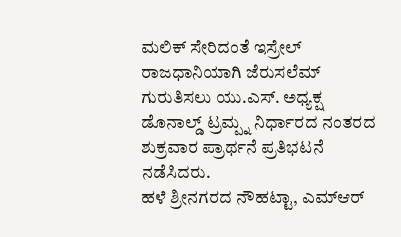ಮಲಿಕ್ ಸೇರಿದಂತೆ ಇಸ್ರೇಲ್ ರಾಜಧಾನಿಯಾಗಿ ಜೆರುಸಲೆಮ್ ಗುರುತಿಸಲು ಯು.ಎಸ್. ಅಧ್ಯಕ್ಷ ಡೊನಾಲ್ಡ್ ಟ್ರಮ್ಪ್ನ ನಿರ್ಧಾರದ ನಂತರದ ಶುಕ್ರವಾರ ಪ್ರಾರ್ಥನೆ ಪ್ರತಿಭಟನೆ ನಡೆಸಿದರು.
ಹಳೆ ಶ್ರೀನಗರದ ನೌಹಟ್ಟಾ, ಎಮ್ಆರ್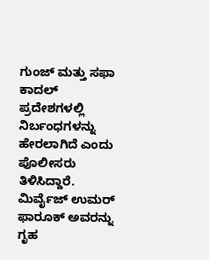ಗುಂಜ್ ಮತ್ತು ಸಫಾ ಕಾದಲ್ ಪ್ರದೇಶಗಳಲ್ಲಿ ನಿರ್ಬಂಧಗಳನ್ನು ಹೇರಲಾಗಿದೆ ಎಂದು ಪೊಲೀಸರು ತಿಳಿಸಿದ್ದಾರೆ. ಮಿರ್ವೈಜ್ ಉಮರ್ ಫಾರೂಕ್ ಅವರನ್ನು ಗೃಹ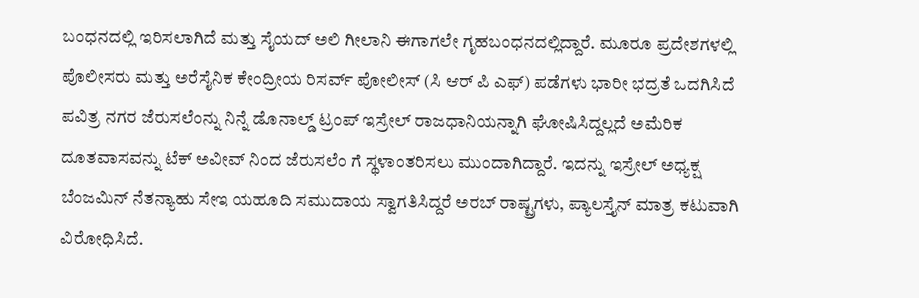ಬಂಧನದಲ್ಲಿ ಇರಿಸಲಾಗಿದೆ ಮತ್ತು ಸೈಯದ್ ಅಲಿ ಗೀಲಾನಿ ಈಗಾಗಲೇ ಗೃಹಬಂಧನದಲ್ಲಿದ್ದಾರೆ. ಮೂರೂ ಪ್ರದೇಶಗಳಲ್ಲಿ ಪೊಲೀಸರು ಮತ್ತು ಅರೆಸೈನಿಕ ಕೇಂದ್ರೀಯ ರಿಸರ್ವ್ ಪೋಲೀಸ್ (ಸಿ ಆರ್ ಪಿ ಎಫ್) ಪಡೆಗಳು ಭಾರೀ ಭದ್ರತೆ ಒದಗಿಸಿದೆ
ಪವಿತ್ರ ನಗರ ಜೆರುಸಲೆಂನ್ನು ನಿನ್ನೆ ಡೊನಾಲ್ಡ್ ಟ್ರಂಪ್ ಇಸ್ರೇಲ್ ರಾಜಧಾನಿಯನ್ನಾಗಿ ಘೋಷಿಸಿದ್ದಲ್ಲದೆ ಅಮೆರಿಕ ದೂತವಾಸವನ್ನು ಟೆಕ್ ಅವೀವ್ ನಿಂದ ಜೆರುಸಲೆಂ ಗೆ ಸ್ಥಳಾಂತರಿಸಲು ಮುಂದಾಗಿದ್ದಾರೆ. ಇದನ್ನು ಇಸ್ರೇಲ್ ಅಧ್ಯಕ್ಷ ಬೆಂಜಮಿನ್ ನೆತನ್ಯಾಹು ಸೇಇ ಯಹೂದಿ ಸಮುದಾಯ ಸ್ವಾಗತಿಸಿದ್ದರೆ ಅರಬ್ ರಾಷ್ಟ್ರಗಳು, ಪ್ಯಾಲಸ್ತೈನ್ ಮಾತ್ರ ಕಟುವಾಗಿ ವಿರೋಧಿಸಿದೆ.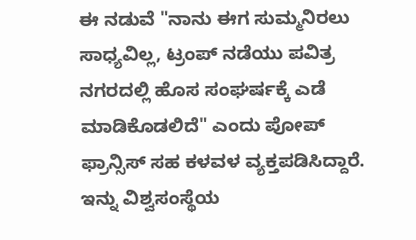ಈ ನಡುವೆ "ನಾನು ಈಗ ಸುಮ್ಮನಿರಲು ಸಾಧ್ಯವಿಲ್ಲ, ಟ್ರಂಪ್ ನಡೆಯು ಪವಿತ್ರ ನಗರದಲ್ಲಿ ಹೊಸ ಸಂಘರ್ಷಕ್ಕೆ ಎಡೆ ಮಾಡಿಕೊಡಲಿದೆ" ಎಂದು ಪೋಪ್ ಫ್ರಾನ್ಸಿಸ್ ಸಹ ಕಳವಳ ವ್ಯಕ್ತಪಡಿಸಿದ್ದಾರೆ. ಇನ್ನು ವಿಶ್ವಸಂಸ್ಥೆಯ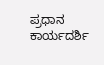ಪ್ರಧಾನ ಕಾರ್ಯದರ್ಶಿ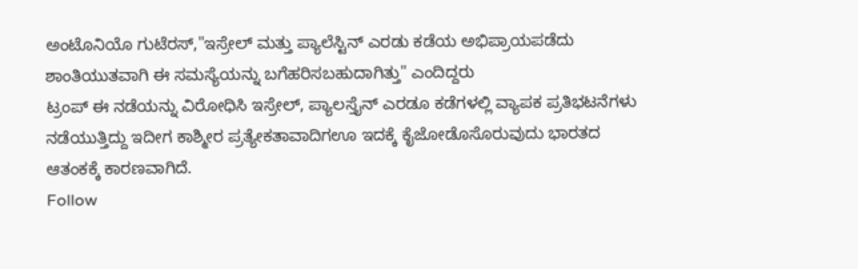ಅಂಟೊನಿಯೊ ಗುಟೆರಸ್,"ಇಸ್ರೇಲ್ ಮತ್ತು ಪ್ಯಾಲೆಸ್ಟಿನ್ ಎರಡು ಕಡೆಯ ಅಭಿಪ್ರಾಯಪಡೆದು ಶಾಂತಿಯುತವಾಗಿ ಈ ಸಮಸ್ಯೆಯನ್ನು ಬಗೆಹರಿಸಬಹುದಾಗಿತ್ತು" ಎಂದಿದ್ದರು
ಟ್ರಂಪ್ ಈ ನಡೆಯನ್ನು ವಿರೋಧಿಸಿ ಇಸ್ರೇಲ್, ಪ್ಯಾಲಸ್ತೈನ್ ಎರಡೂ ಕಡೆಗಳಲ್ಲಿ ವ್ಯಾಪಕ ಪ್ರತಿಭಟನೆಗಳು ನಡೆಯುತ್ತಿದ್ದು ಇದೀಗ ಕಾಶ್ಮೀರ ಪ್ರತ್ಯೇಕತಾವಾದಿಗಊ ಇದಕ್ಕೆ ಕೈಜೋಡೊಸೊರುವುದು ಭಾರತದ ಆತಂಕಕ್ಕೆ ಕಾರಣವಾಗಿದೆ.
Follow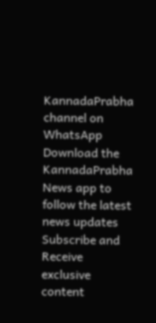KannadaPrabha channel on WhatsApp
Download the KannadaPrabha News app to follow the latest news updates
Subscribe and Receive exclusive content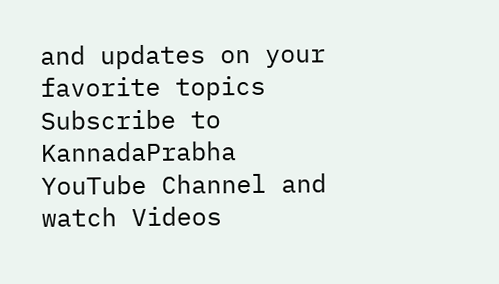and updates on your favorite topics
Subscribe to KannadaPrabha YouTube Channel and watch Videos